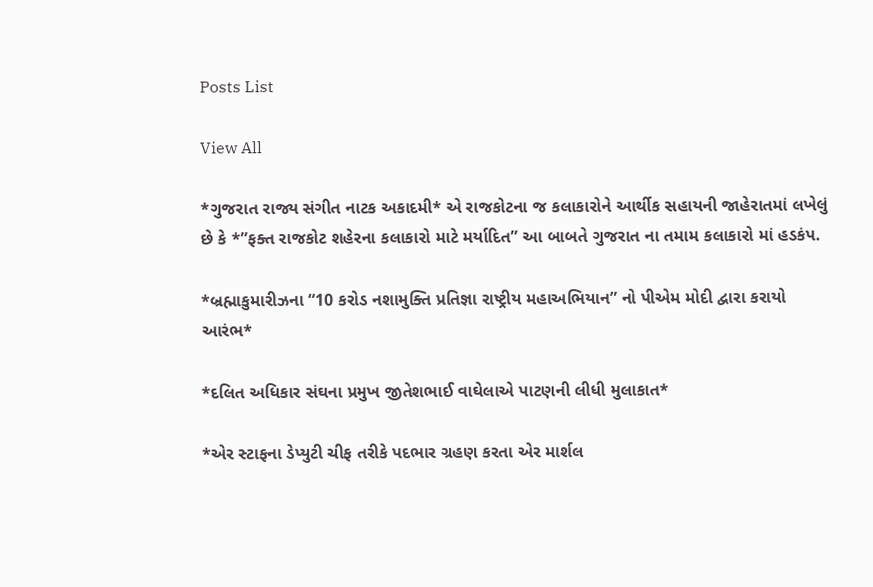Posts List

View All

*ગુજરાત રાજ્ય સંગીત નાટક અકાદમી* એ રાજકોટના જ કલાકારોને આર્થીક સહાયની જાહેરાતમાં લખેલું છે કે *”ફક્ત રાજકોટ શહેરના કલાકારો માટે મર્યાદિત” આ બાબતે ગુજરાત ના તમામ કલાકારો માં હડકંપ.

*બ્રહ્માકુમારીઝના “10 કરોડ નશામુક્તિ પ્રતિજ્ઞા રાષ્ટ્રીય મહાઅભિયાન” નો પીએમ મોદી દ્વારા કરાયો આરંભ*

*દલિત અધિકાર સંઘના પ્રમુખ જીતેશભાઈ વાઘેલાએ પાટણની લીધી મુલાકાત*

*એર સ્ટાફના ડેપ્યુટી ચીફ તરીકે પદભાર ગ્રહણ કરતા એર માર્શલ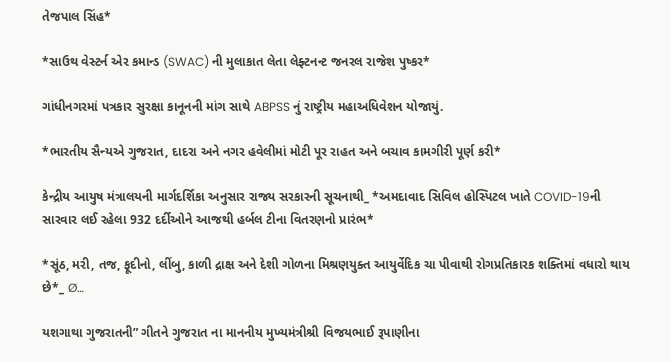તેજપાલ સિંહ*

*સાઉથ વેસ્ટર્ન એર કમાન્ડ (SWAC) ની મુલાકાત લેતા લેફ્ટનન્ટ જનરલ રાજેશ પુષ્કર*

ગાંધીનગરમાં પત્રકાર સુરક્ષા કાનૂનની માંગ સાથે ABPSS નું રાષ્ટ્રીય મહાઅધિવેશન યોજાયું.

*ભારતીય સૈન્યએ ગુજરાત, દાદરા અને નગર હવેલીમાં મોટી પૂર રાહત અને બચાવ કામગીરી પૂર્ણ કરી*

કેન્દ્રીય આયુષ મંત્રાલયની માર્ગદર્શિકા અનુસાર રાજ્ય સરકારની સૂચનાથી_ *અમદાવાદ સિવિલ હોસ્પિટલ ખાતે COVID-19ની સારવાર લઈ રહેલા 932 દર્દીઓને આજથી હર્બલ ટીના વિતરણનો પ્રારંભ*

*સૂંઠ, મરી, તજ, ફૂદીનો, લીંબુ, કાળી દ્રાક્ષ અને દેશી ગોળના મિશ્રણયુક્ત આયુર્વેદિક ચા પીવાથી રોગપ્રતિકારક શક્તિમાં વધારો થાય છે*_ Ø…

યશગાથા ગુજરાતની” ગીતને ગુજરાત ના માનનીય મુખ્યમંત્રીશ્રી વિજયભાઈ રૂપાણીના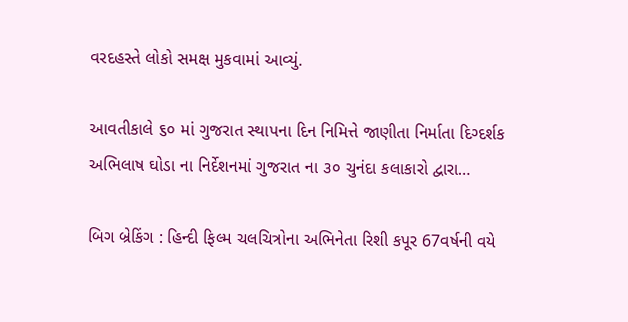વરદહસ્તે લોકો સમક્ષ મુકવામાં આવ્યું.

આવતીકાલે ૬૦ માં ગુજરાત સ્થાપના દિન નિમિત્તે જાણીતા નિર્માતા દિગ્દર્શક અભિલાષ ઘોડા ના નિર્દેશનમાં ગુજરાત ના ૩૦ ચુનંદા કલાકારો દ્વારા…

બિગ બ્રેકિંગ : હિન્દી ફિલ્મ ચલચિત્રોના અભિનેતા રિશી કપૂર 67વર્ષની વયે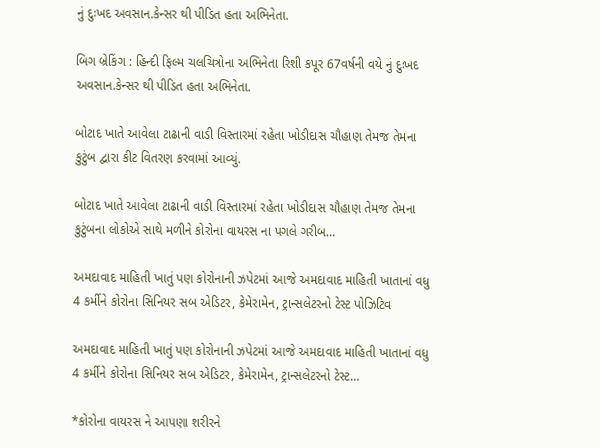નું દુઃખદ અવસાન.કેન્સર થી પીડિત હતા અભિનેતા.

બિગ બ્રેકિંગ : હિન્દી ફિલ્મ ચલચિત્રોના અભિનેતા રિશી કપૂર 67વર્ષની વયે નું દુઃખદ અવસાન.કેન્સર થી પીડિત હતા અભિનેતા.

બોટાદ ખાતે આવેલા ટાઢાની વાડી વિસ્તારમાં રહેતા ખોડીદાસ ચૌહાણ તેમજ તેમના કુટુંબ દ્વારા કીટ વિતરણ કરવામાં આવ્યું.

બોટાદ ખાતે આવેલા ટાઢાની વાડી વિસ્તારમાં રહેતા ખોડીદાસ ચૌહાણ તેમજ તેમના કુટુંબના લોકોએ સાથે મળીને કોરોના વાયરસ ના પગલે ગરીબ…

અમદાવાદ માહિતી ખાતું પણ કોરોનાની ઝપેટમાં આજે અમદાવાદ માહિતી ખાતાનાં વધુ 4 કર્મીને કોરોના સિનિયર સબ એડિટર, કેમેરામેન, ટ્રાન્સલેટરનો ટેસ્ટ પોઝિટિવ

અમદાવાદ માહિતી ખાતું પણ કોરોનાની ઝપેટમાં આજે અમદાવાદ માહિતી ખાતાનાં વધુ 4 કર્મીને કોરોના સિનિયર સબ એડિટર, કેમેરામેન, ટ્રાન્સલેટરનો ટેસ્ટ…

*કોરોના વાયરસ ને આપણા શરીરને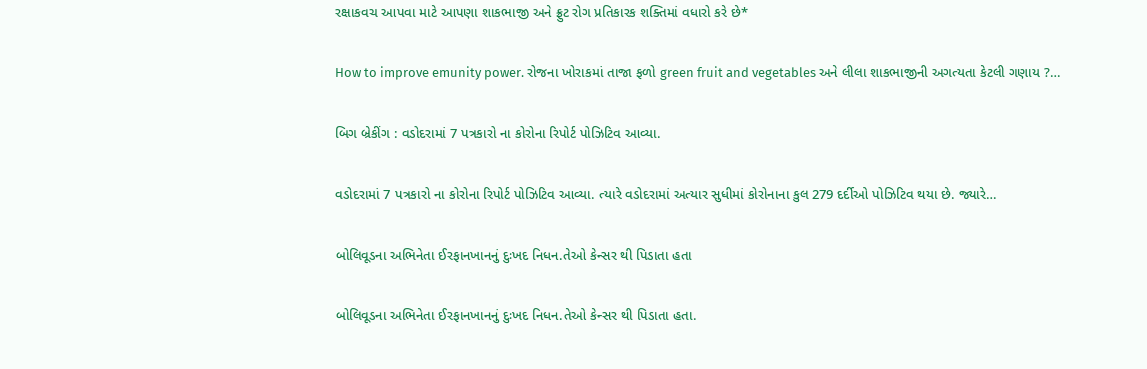રક્ષાકવચ આપવા માટે આપણા શાકભાજી અને ફ્રુટ રોગ પ્રતિકારક શક્તિમાં વધારો કરે છે*

How to improve emunity power. રોજના ખોરાકમાં તાજા ફળો green fruit and vegetables અને લીલા શાકભાજીની અગત્યતા કેટલી ગણાય ?…

બિગ બ્રેકીંગ : વડોદરામાં 7 પત્રકારો ના કોરોના રિપોર્ટ પોઝિટિવ આવ્યા.

વડોદરામાં 7 પત્રકારો ના કોરોના રિપોર્ટ પોઝિટિવ આવ્યા. ત્યારે વડોદરામાં અત્યાર સુધીમાં કોરોનાના કુલ 279 દર્દીઓ પોઝિટિવ થયા છે. જ્યારે…

બોલિવૂડના અભિનેતા ઈરફાનખાનનું દુઃખદ નિધન.તેઓ કેન્સર થી પિડાતા હતા

બોલિવૂડના અભિનેતા ઈરફાનખાનનું દુઃખદ નિધન.તેઓ કેન્સર થી પિડાતા હતા.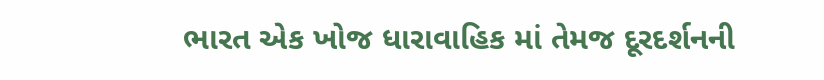ભારત એક ખોજ ધારાવાહિક માં તેમજ દૂરદર્શનની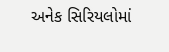અનેક સિરિયલોમાં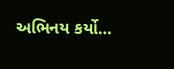અભિનય કર્યો…